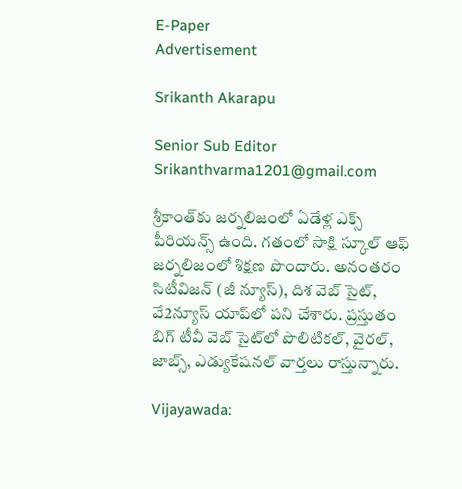E-Paper
Advertisement

Srikanth Akarapu

Senior Sub Editor Srikanthvarma1201@gmail.com

శ్రీకాంత్‌కు జర్నలిజంలో ఏడేళ్ల ఎక్స్ పీరియన్స్ ఉంది. గతంలో సాక్షి స్కూల్ ఆఫ్ జర్నలిజంలో శిక్షణ పొందారు. అనంతరం సిటీవిజన్ (జీ న్యూస్), దిశ వెబ్ సైట్, వే2న్యూస్ యాప్‌లో పని చేశారు. ప్రస్తుతం బిగ్ టీవీ వెబ్ సైట్‌లో పొలిటికల్, వైరల్, జాబ్స్, ఎడ్యుకేషనల్ వార్తలు రాస్తున్నారు.

Vijayawada: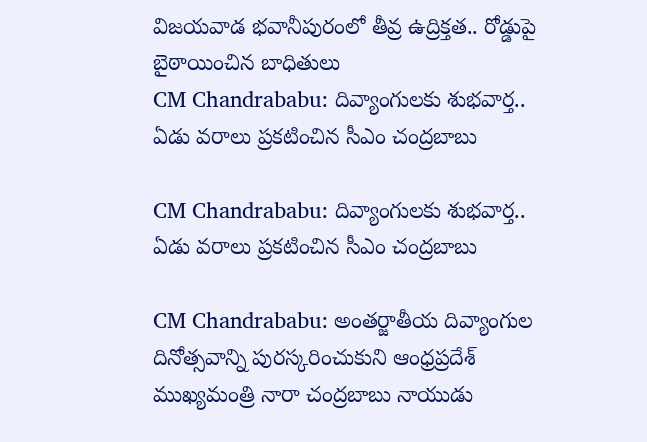విజయవాడ భవానీపురంలో తీవ్ర ఉద్రిక్తత.. రోడ్డుపై బైఠాయించిన బాధితులు
CM Chandrababu: దివ్యాంగులకు శుభవార్త.. ఏడు వరాలు ప్రకటించిన సీఎం చంద్రబాబు

CM Chandrababu: దివ్యాంగులకు శుభవార్త.. ఏడు వరాలు ప్రకటించిన సీఎం చంద్రబాబు

CM Chandrababu: అంతర్జాతీయ దివ్యాంగుల దినోత్సవాన్ని పురస్కరించుకుని ఆంధ్రప్రదేశ్ ముఖ్యమంత్రి నారా చంద్రబాబు నాయుడు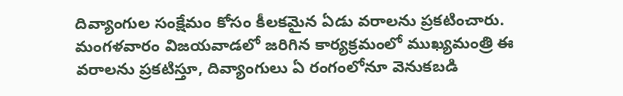దివ్యాంగుల సంక్షేమం కోసం కీలకమైన ఏడు వరాలను ప్రకటించారు. మంగళవారం విజయవాడలో జరిగిన కార్యక్రమంలో ముఖ్యమంత్రి ఈ వరాలను ప్రకటిస్తూ, దివ్యాంగులు ఏ రంగంలోనూ వెనుకబడి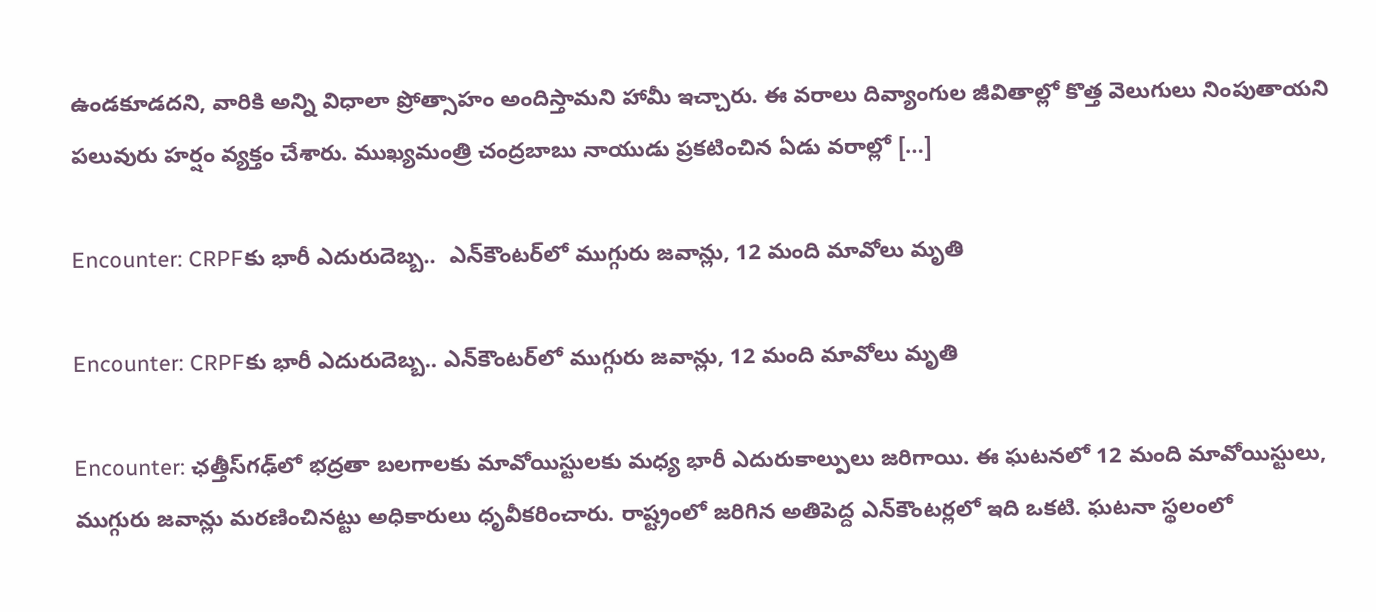ఉండకూడదని, వారికి అన్ని విధాలా ప్రోత్సాహం అందిస్తామని హామీ ఇచ్చారు. ఈ వరాలు దివ్యాంగుల జీవితాల్లో కొత్త వెలుగులు నింపుతాయని పలువురు హర్షం వ్యక్తం చేశారు. ముఖ్యమంత్రి చంద్రబాబు నాయుడు ప్రకటించిన ఏడు వరాల్లో […]

Encounter: CRPFకు భారీ ఎదురుదెబ్బ..  ఎన్‌కౌంటర్‌లో ముగ్గురు జవాన్లు, 12 మంది మావోలు మృతి

Encounter: CRPFకు భారీ ఎదురుదెబ్బ.. ఎన్‌కౌంటర్‌లో ముగ్గురు జవాన్లు, 12 మంది మావోలు మృతి

Encounter: ఛత్తీస్‌గఢ్‌లో భద్రతా బలగాలకు మావోయిస్టులకు మధ్య భారీ ఎదురుకాల్పులు జరిగాయి. ఈ ఘటనలో 12 మంది మావోయిస్టులు, ముగ్గురు జవాన్లు మరణించినట్టు అధికారులు ధృవీకరించారు. రాష్ట్రంలో జరిగిన అతిపెద్ద ఎన్‌కౌంటర్లలో ఇది ఒకటి. ఘటనా స్థలంలో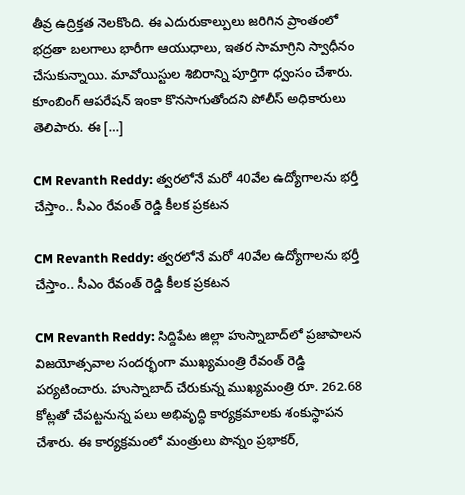తీవ్ర ఉద్రిక్తత నెలకొంది. ఈ ఎదురుకాల్పులు జరిగిన ప్రాంతంలో భద్రతా బలగాలు భారీగా ఆయుధాలు, ఇతర సామాగ్రిని స్వాధీనం చేసుకున్నాయి. మావోయిస్టుల శిబిరాన్ని పూర్తిగా ధ్వంసం చేశారు. కూంబింగ్ ఆపరేషన్ ఇంకా కొనసాగుతోందని పోలీస్ అధికారులు తెలిపారు. ఈ […]

CM Revanth Reddy: త్వరలోనే మరో 40వేల ఉద్యోగాలను భర్తీ చేస్తాం.. సీఎం రేవంత్ రెడ్డి కీలక ప్రకటన

CM Revanth Reddy: త్వరలోనే మరో 40వేల ఉద్యోగాలను భర్తీ చేస్తాం.. సీఎం రేవంత్ రెడ్డి కీలక ప్రకటన

CM Revanth Reddy: సిద్దిపేట జిల్లా హుస్నాబాద్‌లో ప్రజాపాలన విజయోత్సవాల సందర్భంగా ముఖ్యమంత్రి రేవంత్ రెడ్డి పర్యటించారు. హుస్నాబాద్ చేరుకున్న ముఖ్యమంత్రి రూ. 262.68 కోట్లతో చేపట్టనున్న పలు అభివృద్ధి కార్యక్రమాలకు శంకుస్థాపన చేశారు. ఈ కార్యక్రమంలో మంత్రులు పొన్నం ప్రభాకర్,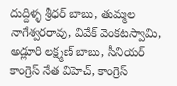దుద్దిళ్ళ శ్రీధర్ బాబు, తుమ్మల నాగేశ్వరరావు, వివేక్ వెంకటస్వామి, అడ్లూరి లక్ష్మణ్ బాబు, సీనియర్ కాంగ్రెస్ నేత విహెచ్, కాంగ్రెస్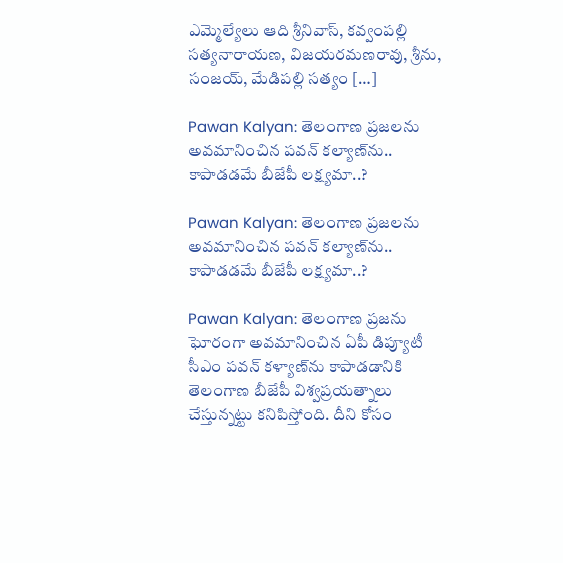ఎమ్మెల్యేలు ఆది శ్రీనివాస్, కవ్వంపల్లి సత్యనారాయణ, విజయరమణరావు, శ్రీను, సంజయ్, మేడిపల్లి సత్యం […]

Pawan Kalyan: తెలంగాణ ప్రజలను అవమానించిన పవన్ కల్యాణ్‌ను.. కాపాడడమే బీజేపీ లక్ష్యమా..?

Pawan Kalyan: తెలంగాణ ప్రజలను అవమానించిన పవన్ కల్యాణ్‌ను.. కాపాడడమే బీజేపీ లక్ష్యమా..?

Pawan Kalyan: తెలంగాణ ప్ర‌జ‌ను ఘోరంగా అవ‌మానించిన ఏపీ డిప్యూటీ సీఎం ప‌వ‌న్ క‌ళ్యాణ్‌ను కాపాడ‌డానికి తెలంగాణ బీజేపీ విశ్వ‌ప్ర‌య‌త్నాలు చేస్తున్న‌ట్టు క‌నిపిస్తోంది. దీని కోసం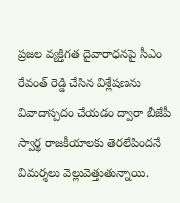ప్ర‌జ‌ల వ్య‌క్తిగ‌త దైవారాధ‌న‌పై సీఎం రేవంత్ రెడ్డి చేసిన విశ్లేష‌ణ‌ను వివాదాస్ప‌దం చేయ‌డం ద్వారా బీజేపీ స్వార్థ రాజ‌కీయాల‌కు తెర‌లేపింద‌నే విమ‌ర్శ‌లు వెల్లువెత్తుతున్నాయి.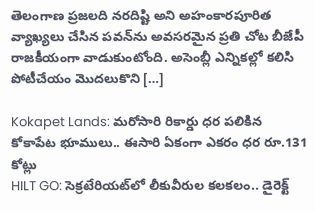తెలంగాణ ప్ర‌జ‌ల‌ది న‌ర‌దిష్టి అని అహంకార‌పూరిత వ్యాఖ్య‌లు చేసిన ప‌వ‌న్‌ను అవ‌స‌ర‌మైన ప్ర‌తి చోట బీజేపీ రాజ‌కీయంగా వాడుకుంటోంది. అసెంబ్లీ ఎన్నిక‌ల్లో క‌లిసి పోటీచేయం మొద‌లుకొని […]

Kokapet Lands: మరోసారి రికార్డు ధర పలికిన కోకాపేట భూములు.. ఈసారి ఏకంగా ఎకరం ధర రూ.131 కోట్లు
HILT GO: సెక్రటేరియట్‌లో లీకువీరుల కలకలం.. డైరెక్ట్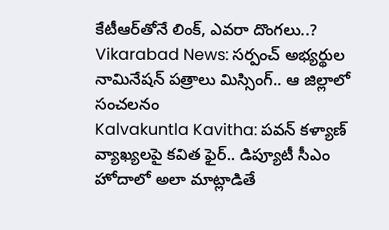కేటీఆర్‌తోనే లింక్, ఎవరా దొంగలు..?
Vikarabad News: సర్పంచ్ అభ్యర్థుల నామినేషన్ పత్రాలు మిస్సింగ్.. ఆ జిల్లాలో సంచలనం
Kalvakuntla Kavitha: పవన్ కళ్యాణ్ వ్యాఖ్యలపై కవిత ఫైర్.. డిప్యూటీ సీఎం హోదాలో అలా మాట్లాడితే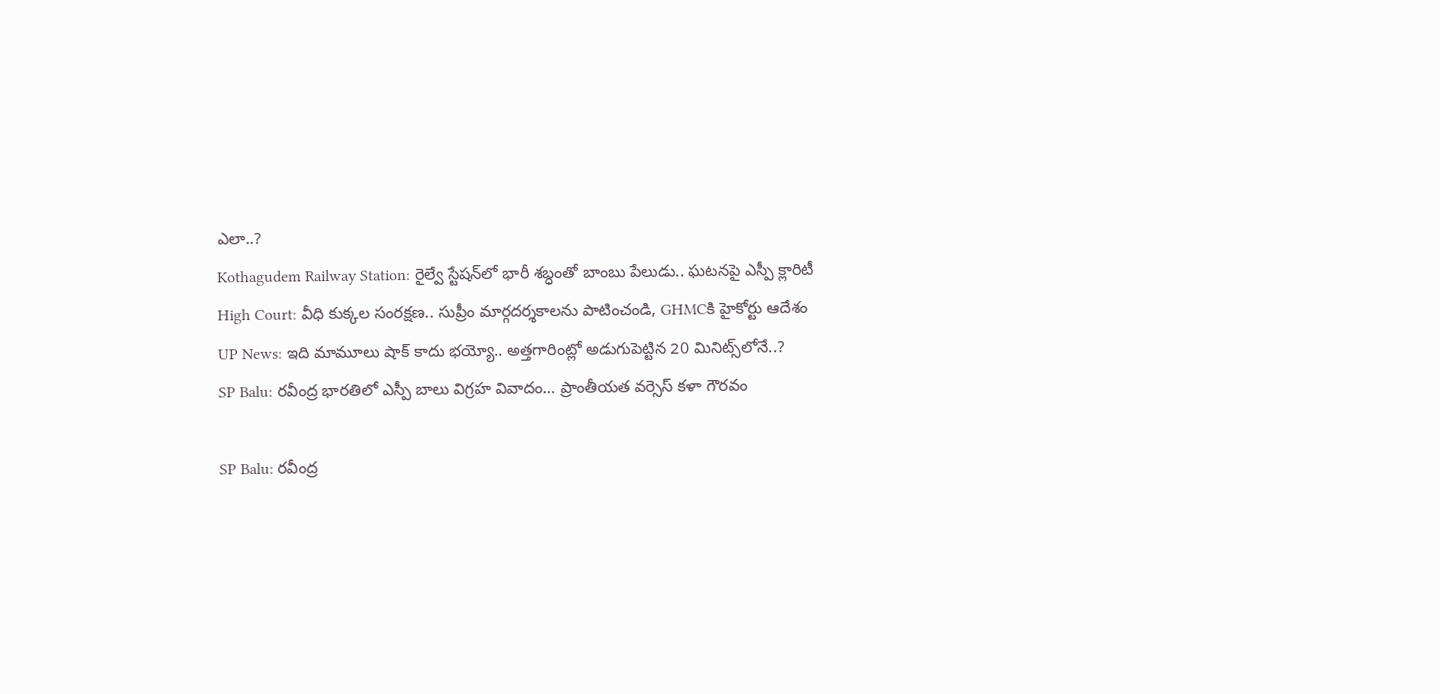ఎలా..?
Kothagudem Railway Station: రైల్వే స్టేషన్‌లో భారీ శబ్ధంతో బాంబు పేలుడు.. ఘటనపై ఎస్పీ క్లారిటీ
High Court: వీధి కుక్కల సంరక్షణ.. సుప్రీం మార్గదర్శకాలను పాటించండి, GHMCకి హైకోర్టు ఆదేశం
UP News: ఇది మామూలు షాక్ కాదు భయ్యో.. అత్తగారింట్లో అడుగుపెట్టిన 20 మినిట్స్‌లోనే..?
SP Balu: రవీంద్ర భారతిలో ఎస్పీ బాలు విగ్రహ వివాదం… ప్రాంతీయత వర్సెస్ కళా గౌరవం

SP Balu: రవీంద్ర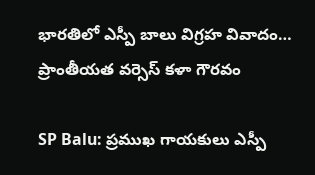భారతిలో ఎస్పీ బాలు విగ్రహ వివాదం… ప్రాంతీయత వర్సెస్ కళా గౌరవం

SP Balu: ప్రముఖ గాయకులు ఎస్పీ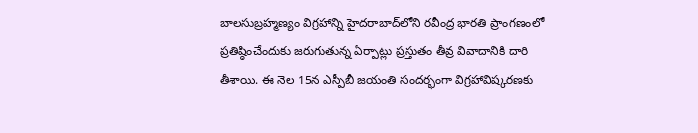బాలసుబ్రహ్మణ్యం విగ్రహాన్ని హైదరాబాద్‌లోని రవీంద్ర భారతి ప్రాంగణంలో ప్రతిష్ఠించేందుకు జరుగుతున్న ఏర్పాట్లు ప్రస్తుతం తీవ్ర వివాదానికి దారి తీశాయి. ఈ నెల 15న ఎస్పీబీ జయంతి సందర్భంగా విగ్రహావిష్కరణకు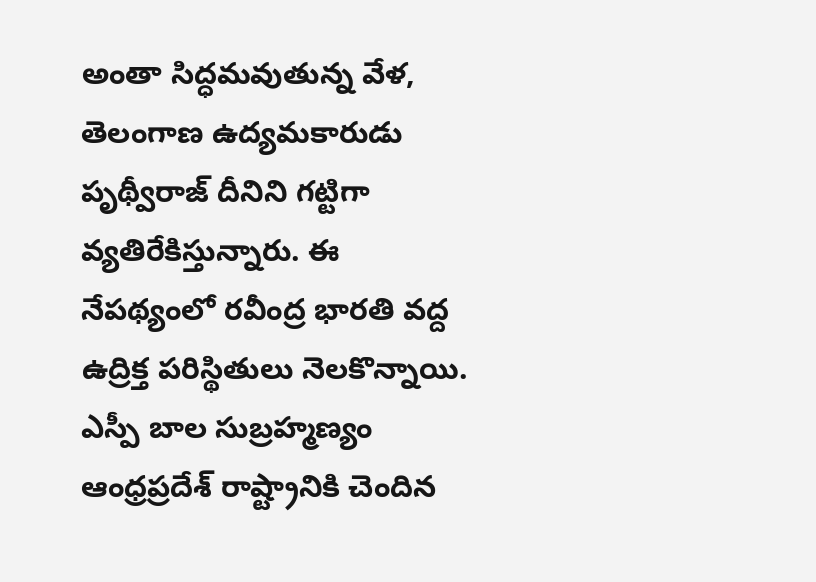అంతా సిద్ధమవుతున్న వేళ, తెలంగాణ ఉద్యమకారుడు పృథ్వీరాజ్ దీనిని గట్టిగా వ్యతిరేకిస్తున్నారు. ఈ నేపథ్యంలో రవీంద్ర భారతి వద్ద ఉద్రిక్త పరిస్థితులు నెలకొన్నాయి. ఎస్పీ బాల సుబ్రహ్మణ్యం ఆంధ్రప్రదేశ్ రాష్ట్రానికి చెందిన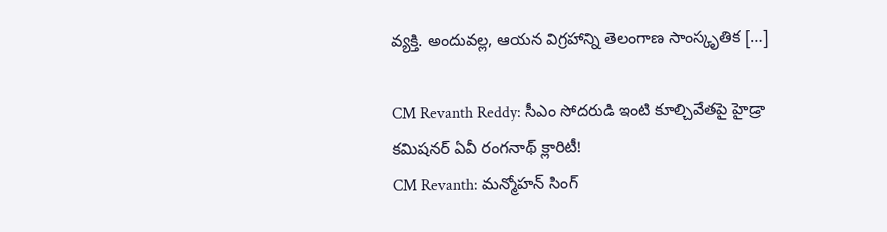వ్యక్తి. అందువల్ల, ఆయన విగ్రహాన్ని తెలంగాణ సాంస్కృతిక […]

CM Revanth Reddy: సీఎం సోదరుడి ఇంటి కూల్చివేతపై హైడ్రా కమిషనర్ ఏవీ రంగనాథ్ క్లారిటీ!
CM Revanth: మన్మోహన్ సింగ్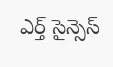ఎర్త్ సైన్సెస్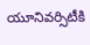యూనివర్సిటీకి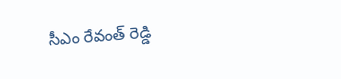సీఎం రేవంత్ రెడ్డి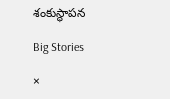శంకుస్థాపన

Big Stories

×